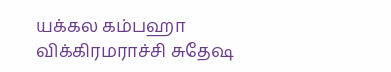யக்கல கம்பஹா விக்கிரமராச்சி சுதேஷ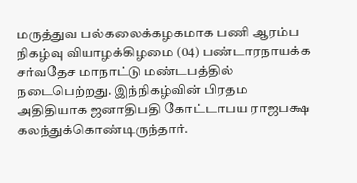மருத்துவ பல்கலைக்கழகமாக பணி ஆரம்ப நிகழ்வு வியாழக்கிழமை (04) பண்டாரநாயக்க சர்வதேச மாநாட்டு மண்டபத்தில் நடைபெற்றது. இந்நிகழ்வின் பிரதம அதிதியாக ஜனாதிபதி கோட்டாபய ராஜபக்ஷ கலந்துக்கொண்டிருந்தார்.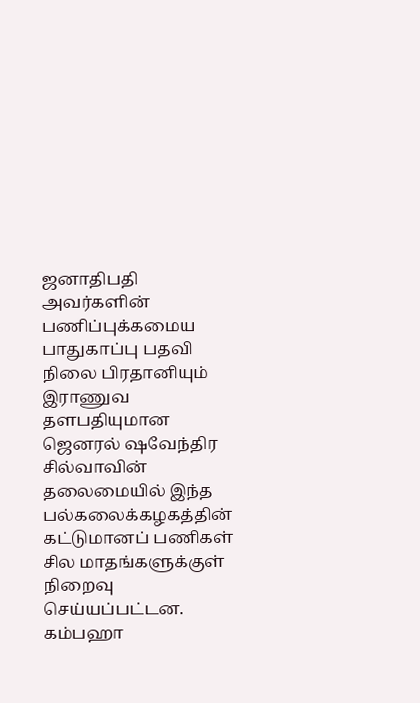ஜனாதிபதி அவர்களின் பணிப்புக்கமைய பாதுகாப்பு பதவி நிலை பிரதானியும் இராணுவ தளபதியுமான ஜெனரல் ஷவேந்திர சில்வாவின் தலைமையில் இந்த பல்கலைக்கழகத்தின் கட்டுமானப் பணிகள் சில மாதங்களுக்குள் நிறைவு செய்யப்பட்டன.
கம்பஹா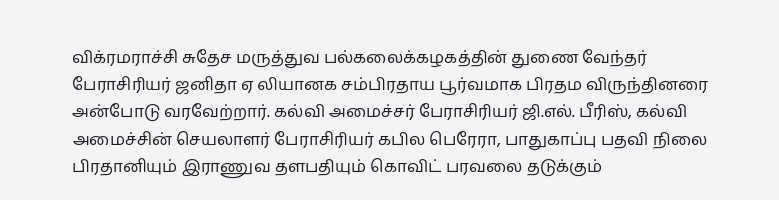விக்ரமராச்சி சுதேச மருத்துவ பல்கலைக்கழகத்தின் துணை வேந்தர் பேராசிரியர் ஜனிதா ஏ லியானக சம்பிரதாய பூர்வமாக பிரதம விருந்தினரை அன்போடு வரவேற்றார். கல்வி அமைச்சர் பேராசிரியர் ஜி.எல். பீரிஸ், கல்வி அமைச்சின் செயலாளர் பேராசிரியர் கபில பெரேரா, பாதுகாப்பு பதவி நிலை பிரதானியும் இராணுவ தளபதியும் கொவிட் பரவலை தடுக்கும்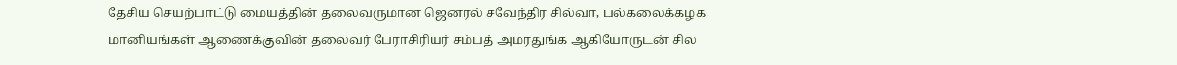தேசிய செயற்பாட்டு மையத்தின் தலைவருமான ஜெனரல் சவேந்திர சில்வா, பல்கலைக்கழக மானியங்கள் ஆணைக்குவின் தலைவர் பேராசிரியர் சம்பத் அமரதுங்க ஆகியோருடன் சில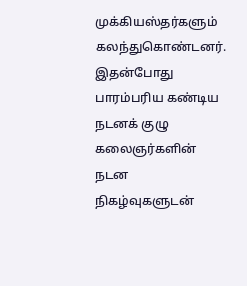முக்கியஸ்தர்களும் கலந்துகொண்டனர்.
இதன்போது பாரம்பரிய கண்டிய நடனக் குழு கலைஞர்களின் நடன நிகழ்வுகளுடன்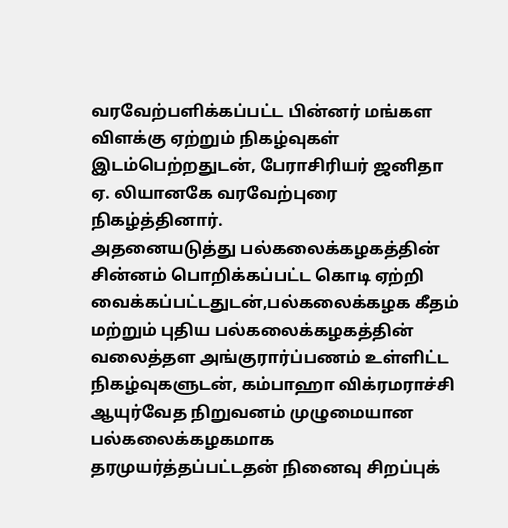வரவேற்பளிக்கப்பட்ட பின்னர் மங்கள விளக்கு ஏற்றும் நிகழ்வுகள் இடம்பெற்றதுடன், பேராசிரியர் ஜனிதா ஏ. லியானகே வரவேற்புரை நிகழ்த்தினார்.
அதனையடுத்து பல்கலைக்கழகத்தின் சின்னம் பொறிக்கப்பட்ட கொடி ஏற்றி வைக்கப்பட்டதுடன்,பல்கலைக்கழக கீதம் மற்றும் புதிய பல்கலைக்கழகத்தின் வலைத்தள அங்குரார்ப்பணம் உள்ளிட்ட நிகழ்வுகளுடன், கம்பாஹா விக்ரமராச்சி ஆயுர்வேத நிறுவனம் முழுமையான பல்கலைக்கழகமாக தரமுயர்த்தப்பட்டதன் நினைவு சிறப்புக்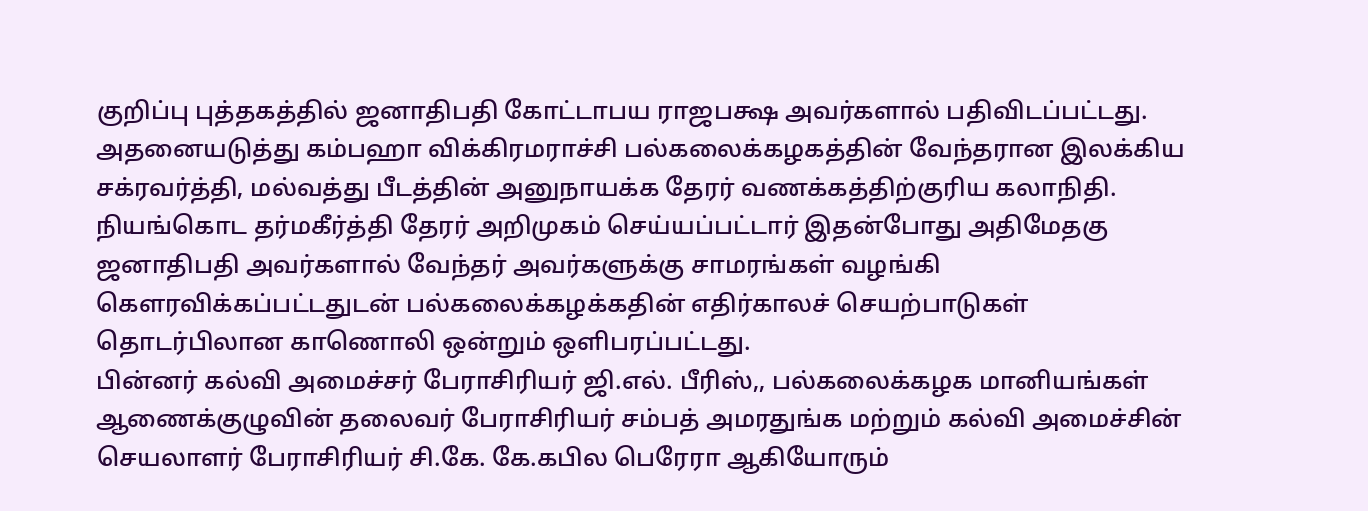குறிப்பு புத்தகத்தில் ஜனாதிபதி கோட்டாபய ராஜபக்ஷ அவர்களால் பதிவிடப்பட்டது.
அதனையடுத்து கம்பஹா விக்கிரமராச்சி பல்கலைக்கழகத்தின் வேந்தரான இலக்கிய சக்ரவர்த்தி, மல்வத்து பீடத்தின் அனுநாயக்க தேரர் வணக்கத்திற்குரிய கலாநிதி. நியங்கொட தர்மகீர்த்தி தேரர் அறிமுகம் செய்யப்பட்டார் இதன்போது அதிமேதகு ஜனாதிபதி அவர்களால் வேந்தர் அவர்களுக்கு சாமரங்கள் வழங்கி கௌரவிக்கப்பட்டதுடன் பல்கலைக்கழக்கதின் எதிர்காலச் செயற்பாடுகள் தொடர்பிலான காணொலி ஒன்றும் ஒளிபரப்பட்டது.
பின்னர் கல்வி அமைச்சர் பேராசிரியர் ஜி.எல். பீரிஸ்,, பல்கலைக்கழக மானியங்கள் ஆணைக்குழுவின் தலைவர் பேராசிரியர் சம்பத் அமரதுங்க மற்றும் கல்வி அமைச்சின் செயலாளர் பேராசிரியர் சி.கே. கே.கபில பெரேரா ஆகியோரும்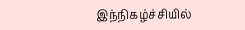இந்நிகழ்ச்சியில்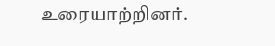உரையாற்றினர்.